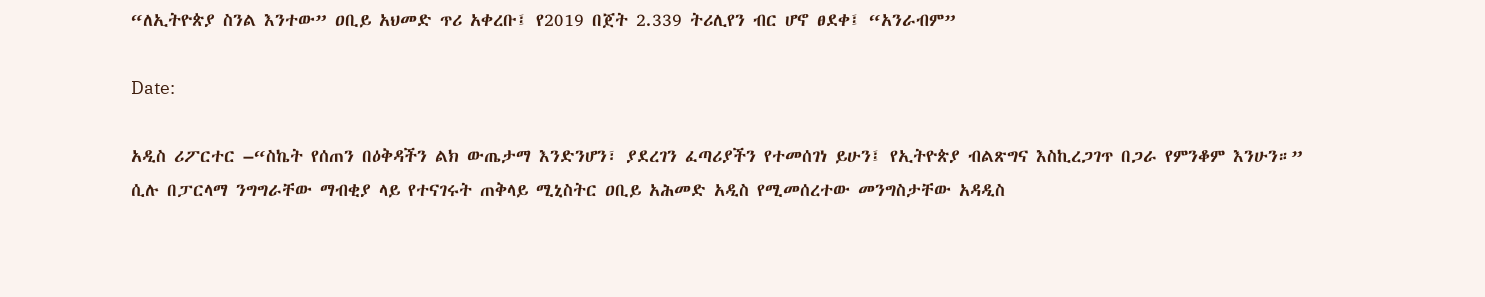“ለኢትዮጵያ ስንል እንተው” ዐቢይ አህመድ ጥሪ አቀረቡ፤ የ2019 በጀት 2.339 ትሪሊየን ብር ሆኖ ፀደቀ፤ “አንራብም”

Date:

አዲስ ሪፖርተር –“ስኬት የሰጠን በዕቅዳችን ልክ ውጤታማ እንድንሆን፣ ያደረገን ፈጣሪያችን የተመሰገነ ይሁን፤ የኢትዮጵያ ብልጽግና እስኪረጋገጥ በጋራ የምንቆም እንሁን።” ሲሉ በፓርላማ ንግግራቸው ማብቂያ ላይ የተናገሩት ጠቅላይ ሚኒስትር ዐቢይ አሕመድ አዲስ የሚመሰረተው መንግስታቸው አዳዲስ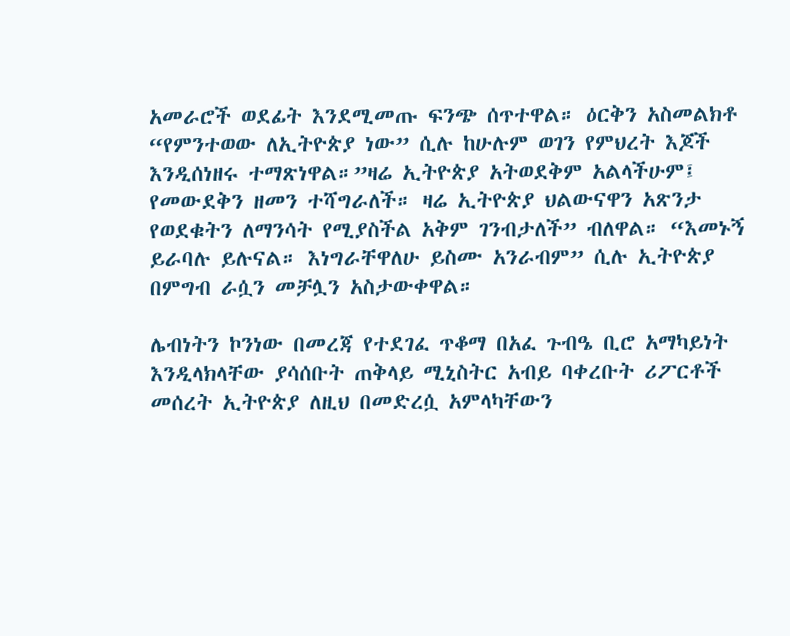አመራሮች ወደፊት እንደሚመጡ ፍንጭ ሰጥተዋል። ዕርቅን አስመልክቶ “የምንተወው ለኢትዮጵያ ነው” ሲሉ ከሁሉም ወገን የምህረት እጆች እንዲሰነዘሩ ተማጽነዋል።”ዛሬ ኢትዮጵያ አትወደቅም አልላችሁም፤ የመውደቅን ዘመን ተሻግራለች። ዛሬ ኢትዮጵያ ህልውናዋን አጽንታ የወደቁትን ለማንሳት የሚያስችል አቅም ገንብታለች” ብለዋል። “እመኑኝ ይራባሉ ይሉናል። እነግራቸዋለሁ ይስሙ አንራብም” ሲሉ ኢትዮጵያ በምግብ ራሷን መቻሏን አስታውቀዋል።

ሌብነትን ኮንነው በመረጃ የተደገፈ ጥቆማ በአፈ ጉብዔ ቢሮ አማካይነት እንዲላክላቸው ያሳሰቡት ጠቅላይ ሚኒስትር አብይ ባቀረቡት ሪፖርቶች መሰረት ኢትዮጵያ ለዚህ በመድረሷ አምላካቸውን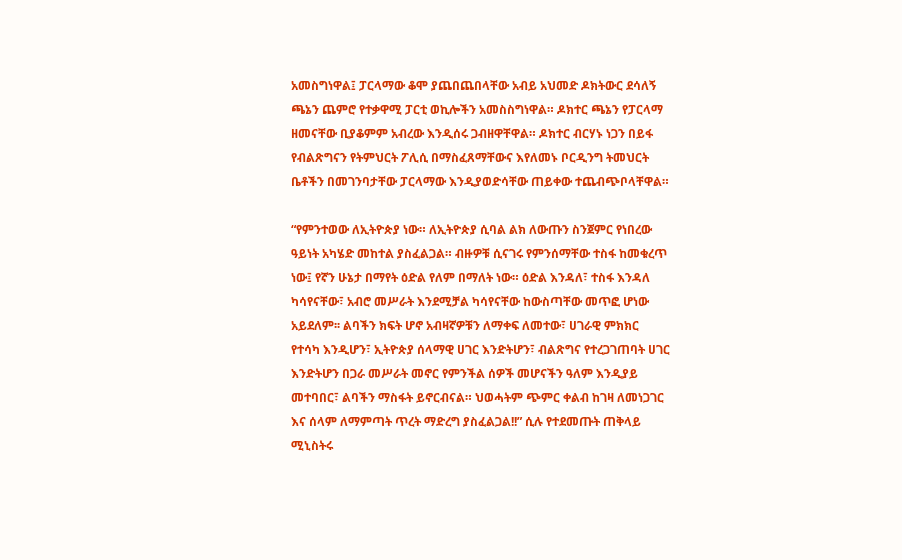አመስግነዋል፤ ፓርላማው ቆሞ ያጨበጨበላቸው አብይ አህመድ ዶክትውር ደሳለኝ ጫኔን ጨምሮ የተቃዋሚ ፓርቲ ወኪሎችን አመስስግነዋል። ዶክተር ጫኔን የፓርላማ ዘመናቸው ቢያቆምም አብረው እንዲሰሩ ጋብዘዋቸዋል። ዶክተር ብርሃኑ ነጋን በይፋ የብልጽግናን የትምህርት ፖሊሲ በማስፈጸማቸውና እየለመኑ ቦርዲንግ ትመህርት ቤቶችን በመገንባታቸው ፓርላማው እንዲያወድሳቸው ጠይቀው ተጨብጭቦላቸዋል።

“የምንተወው ለኢትዮጵያ ነው። ለኢትዮጵያ ሲባል ልክ ለውጡን ስንጀምር የነበረው ዓይነት አካሄድ መከተል ያስፈልጋል። ብዙዎቹ ሲናገሩ የምንሰማቸው ተስፋ ከመቁረጥ ነው፤ የኛን ሁኔታ በማየት ዕድል የለም በማለት ነው። ዕድል እንዳለ፣ ተስፋ እንዳለ ካሳየናቸው፣ አብሮ መሥራት እንደሚቻል ካሳየናቸው ከውስጣቸው መጥፎ ሆነው አይደለም፡፡ ልባችን ክፍት ሆኖ አብዛኛዎቹን ለማቀፍ ለመተው፣ ሀገራዊ ምክክር የተሳካ እንዲሆን፣ ኢትዮጵያ ሰላማዊ ሀገር እንድትሆን፣ ብልጽግና የተረጋገጠባት ሀገር እንድትሆን በጋራ መሥራት መኖር የምንችል ሰዎች መሆናችን ዓለም እንዲያይ መተባበር፣ ልባችን ማስፋት ይኖርብናል። ህወሓትም ጭምር ቀልብ ከገዛ ለመነጋገር እና ሰላም ለማምጣት ጥረት ማድረግ ያስፈልጋል!!” ሲሉ የተደመጡት ጠቅላይ ሚኒስትሩ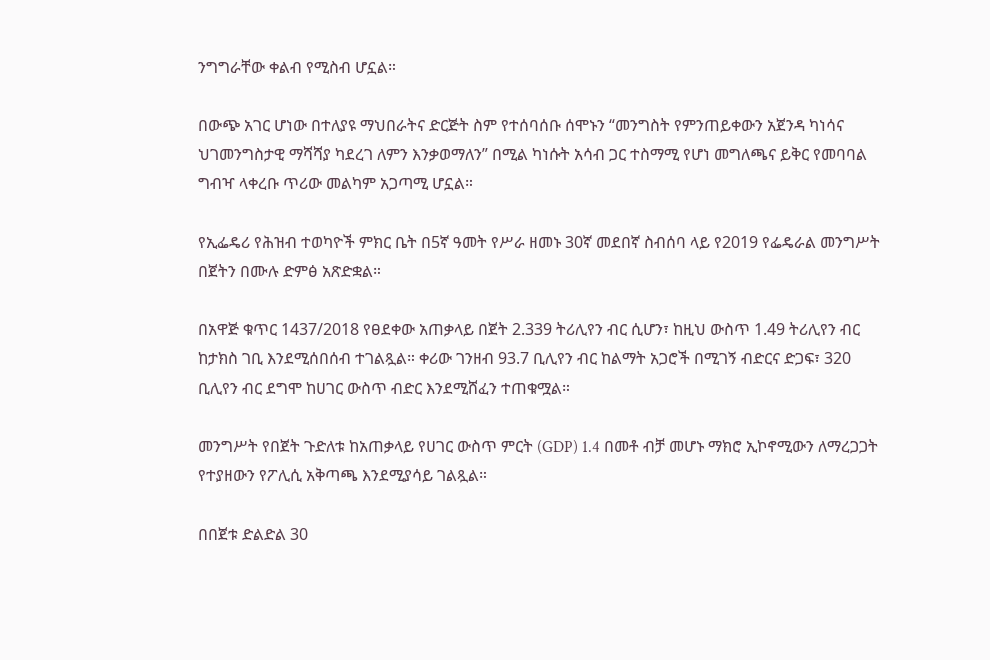ንግግራቸው ቀልብ የሚስብ ሆኗል።

በውጭ አገር ሆነው በተለያዩ ማህበራትና ድርጅት ስም የተሰባሰቡ ሰሞኑን “መንግስት የምንጠይቀውን አጀንዳ ካነሳና ህገመንግስታዊ ማሻሻያ ካደረገ ለምን እንቃወማለን” በሚል ካነሱት አሳብ ጋር ተስማሚ የሆነ መግለጫና ይቅር የመባባል ግብዣ ላቀረቡ ጥሪው መልካም አጋጣሚ ሆኗል።

የኢፌዴሪ የሕዝብ ተወካዮች ምክር ቤት በ5ኛ ዓመት የሥራ ዘመኑ 30ኛ መደበኛ ስብሰባ ላይ የ2019 የፌዴራል መንግሥት በጀትን በሙሉ ድምፅ አጽድቋል።

በአዋጅ ቁጥር 1437/2018 የፀደቀው አጠቃላይ በጀት 2.339 ትሪሊየን ብር ሲሆን፣ ከዚህ ውስጥ 1.49 ትሪሊየን ብር ከታክስ ገቢ እንደሚሰበሰብ ተገልጿል። ቀሪው ገንዘብ 93.7 ቢሊየን ብር ከልማት አጋሮች በሚገኝ ብድርና ድጋፍ፣ 320 ቢሊየን ብር ደግሞ ከሀገር ውስጥ ብድር እንደሚሸፈን ተጠቁሟል።

መንግሥት የበጀት ጉድለቱ ከአጠቃላይ የሀገር ውስጥ ምርት (GDP) 1.4 በመቶ ብቻ መሆኑ ማክሮ ኢኮኖሚውን ለማረጋጋት የተያዘውን የፖሊሲ አቅጣጫ እንደሚያሳይ ገልጿል።

በበጀቱ ድልድል 30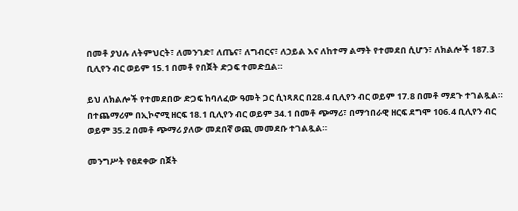በመቶ ያህሉ ለትምህርት፣ ለመንገድ፣ ለጤና፣ ለግብርና፣ ለኃይል እና ለከተማ ልማት የተመደበ ሲሆን፣ ለክልሎች 187.3 ቢሊየን ብር ወይም 15.1 በመቶ የበጀት ድጋፍ ተመድቧል።

ይህ ለክልሎች የተመደበው ድጋፍ ከባለፈው ዓመት ጋር ሲነጻጸር በ28.4 ቢሊየን ብር ወይም 17.8 በመቶ ማደጉ ተገልጿል። በተጨማሪም በኢኮኖሚ ዘርፍ 18.1 ቢሊየን ብር ወይም 34.1 በመቶ ጭማሪ፣ በማኅበራዊ ዘርፍ ደግሞ 106.4 ቢሊየን ብር ወይም 35.2 በመቶ ጭማሪ ያለው መደበኛ ወጪ መመደቡ ተገልጿል።

መንግሥት የፀደቀው በጀት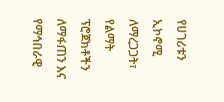የሀገሪቱን ኢኮኖሚ ለማረጋጋት፣ የልማት ፕሮጀክቶችን ለማፋጠን እና የማኅበራዊ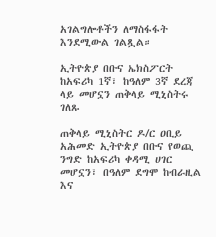አገልግሎቶችን ለማስፋፋት እንደሚውል ገልጿል።

ኢትዮጵያ በቡና ኤክስፖርት ከአፍሪካ 1ኛ፣ ከዓለም 3ኛ ደረጃ ላይ መሆኗን ጠቅላይ ሚኒስትሩ ገለጹ

ጠቅላይ ሚኒስትር ዶ/ር ዐቢይ አሕመድ ኢትዮጵያ በቡና የወጪ ንግድ ከአፍሪካ ቀዳሚ ሀገር መሆኗን፣ በዓለም ደግሞ ከብራዚል እና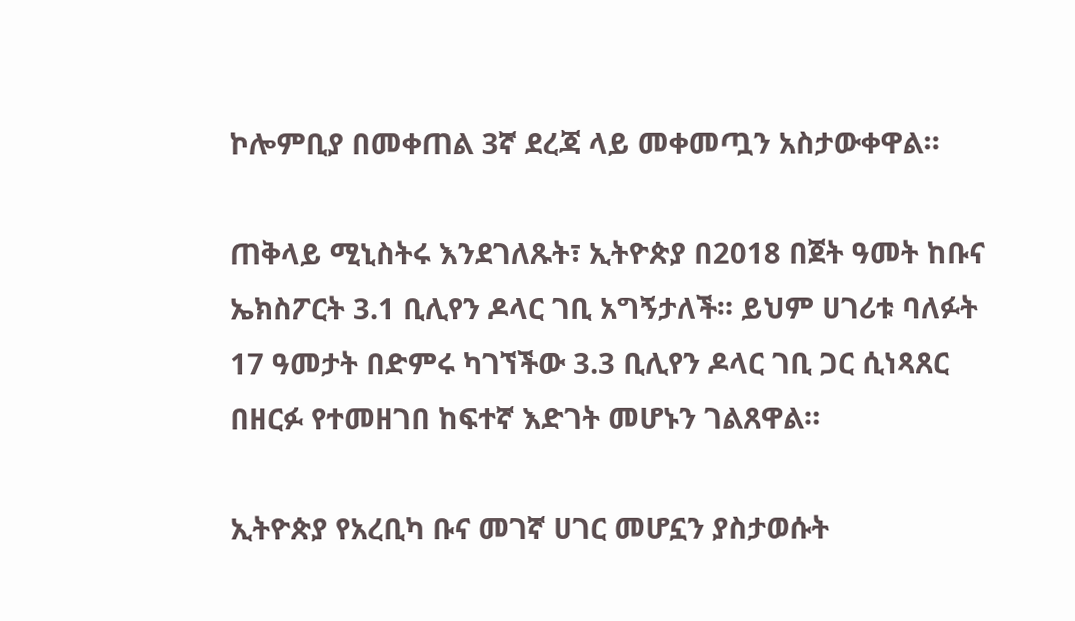ኮሎምቢያ በመቀጠል 3ኛ ደረጃ ላይ መቀመጧን አስታውቀዋል።

ጠቅላይ ሚኒስትሩ እንደገለጹት፣ ኢትዮጵያ በ2018 በጀት ዓመት ከቡና ኤክስፖርት 3.1 ቢሊየን ዶላር ገቢ አግኝታለች። ይህም ሀገሪቱ ባለፉት 17 ዓመታት በድምሩ ካገኘችው 3.3 ቢሊየን ዶላር ገቢ ጋር ሲነጻጸር በዘርፉ የተመዘገበ ከፍተኛ እድገት መሆኑን ገልጸዋል።

ኢትዮጵያ የአረቢካ ቡና መገኛ ሀገር መሆኗን ያስታወሱት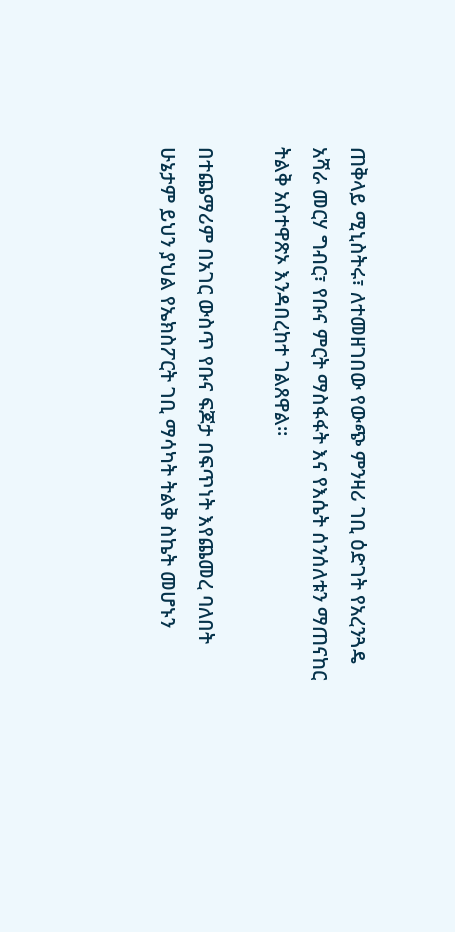ጠቅላይ ሚኒስትሩ፣ ለተመዘገበው የውጭ ምንዛሪ ገቢ ዕድገት የአረንጓዴ አሻራ መርሃ ግብር፣ የቡና ምርት ማስፋፋት እና የእሴት ሰንሰለቱን ማጠናከር ትልቅ አስተዋጽኦ እንዳበረከተ ገልጸዋል።

በተጨማሪም በአገር ውስጥ የቡና ፍጆታ በፍጥነት እየጨመረ ባለበት ሁኔታም ይህን ያህል የኤክስፖርት ገቢ ማሳካት ትልቅ ስኬት መሆኑን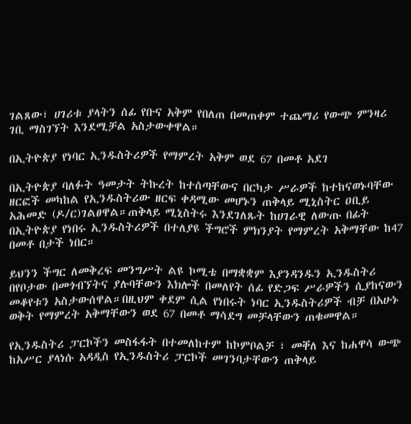ገልጸው፣ ሀገሪቱ ያላትን ሰፊ የቡና አቅም የበለጠ በመጠቀም ተጨማሪ የውጭ ምንዛሪ ገቢ ማስገኘት እንደሚቻል አስታውቀዋል።

በኢትዮጵያ የነባር ኢንዱስትሪዎች የማምረት አቅም ወደ 67 በመቶ አደገ

በኢትዮጵያ ባለፉት ዓመታት ትኩረት ከተሰጣቸውና በርካታ ሥራዎች ከተከናወኑባቸው ዘርፎች መካከል የኢንዱስትሪው ዘርፍ ቀዳሚው መሆኑን ጠቅላይ ሚኒስትር ዐቢይ አሕመድ (ዶ/ር)ገልፀዋል።ጠቅላይ ሚኒስትሩ እንደገለጹት ከሀገራዊ ለውጡ በፊት በኢትዮጵያ የነበሩ ኢንዱስትሪዎች በተለያዩ ችግሮች ምክንያት የማምረት አቅማቸው ከ47 በመቶ በታች ነበር።

ይህንን ችግር ለመቅረፍ መንግሥት ልዩ ኮሚቴ በማቋቋም እያንዳንዱን ኢንዱስትሪ በየቦታው በመጎብኘትና ያሉባቸውን እክሎች በመለየት ሰፊ የድጋፍ ሥራዎችን ሲያከናውን መቆየቱን አስታውሰዋል።በዚህም ቀደም ሲል የነበሩት ነባር ኢንዱስትሪዎች ብቻ በአሁኑ ወቅት የማምረት አቅማቸውን ወደ 67 በመቶ ማሳደግ መቻላቸውን ጠቁመዋል።

የኢንዱስትሪ ፓርኮችን መስፋፋት በተመለከተም ከኮምቦልቻ ፣ መቐለ እና ከሐዋሳ ውጭ ከአሥር ያላነሱ አዳዲስ የኢንዱስትሪ ፓርኮች መገንባታቸውን ጠቅላይ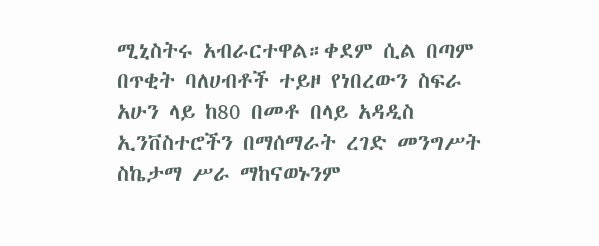ሚኒስትሩ አብራርተዋል።ቀደም ሲል በጣም በጥቂት ባለሀብቶች ተይዞ የነበረውን ስፍራ አሁን ላይ ከ80 በመቶ በላይ አዳዲስ ኢንቨስተሮችን በማሰማራት ረገድ መንግሥት ስኬታማ ሥራ ማከናወኑንም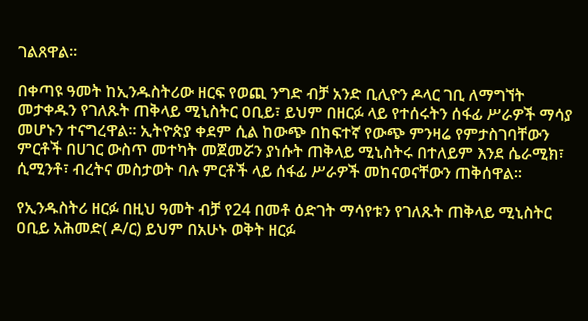ገልጸዋል።

በቀጣዩ ዓመት ከኢንዱስትሪው ዘርፍ የወጪ ንግድ ብቻ አንድ ቢሊዮን ዶላር ገቢ ለማግኘት መታቀዱን የገለጹት ጠቅላይ ሚኒስትር ዐቢይ፣ ይህም በዘርፉ ላይ የተሰሩትን ሰፋፊ ሥራዎች ማሳያ መሆኑን ተናግረዋል። ኢትዮጵያ ቀደም ሲል ከውጭ በከፍተኛ የውጭ ምንዛሬ የምታስገባቸውን ምርቶች በሀገር ውስጥ መተካት መጀመሯን ያነሱት ጠቅላይ ሚኒስትሩ በተለይም እንደ ሴራሚክ፣ ሲሚንቶ፣ ብረትና መስታወት ባሉ ምርቶች ላይ ሰፋፊ ሥራዎች መከናወናቸውን ጠቅሰዋል።

የኢንዱስትሪ ዘርፉ በዚህ ዓመት ብቻ የ24 በመቶ ዕድገት ማሳየቱን የገለጹት ጠቅላይ ሚኒስትር ዐቢይ አሕመድ( ዶ/ር) ይህም በአሁኑ ወቅት ዘርፉ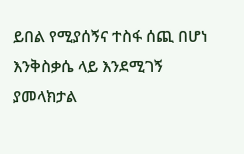ይበል የሚያሰኝና ተስፋ ሰጪ በሆነ እንቅስቃሴ ላይ እንደሚገኝ ያመላክታል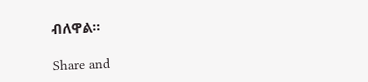ብለዋል።

Share and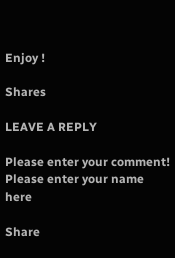Enjoy !

Shares

LEAVE A REPLY

Please enter your comment!
Please enter your name here

Share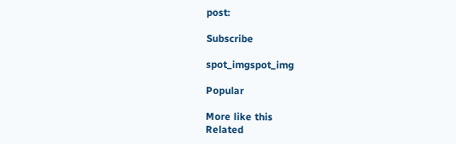post:

Subscribe

spot_imgspot_img

Popular

More like this
Related